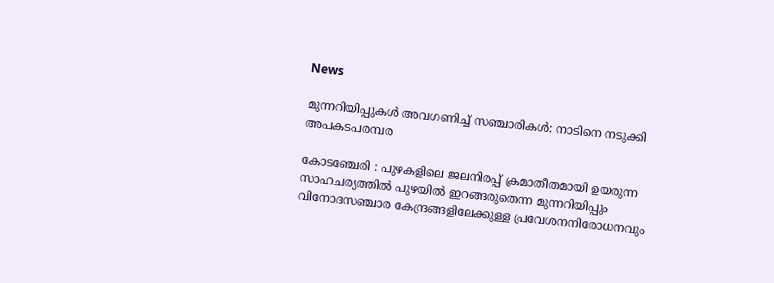News

മുന്നറിയിപ്പുകൾ അവഗണിച്ച് സഞ്ചാരികൾ: നാടിനെ നടുക്കി അപകടപരമ്പര

കോടഞ്ചേരി : പുഴകളിലെ ജലനിരപ്പ് ക്രമാതീതമായി ഉയരുന്ന സാഹചര്യത്തിൽ പുഴയിൽ ഇറങ്ങരുതെന്ന മുന്നറിയിപ്പും വിനോദസഞ്ചാര കേന്ദ്രങ്ങളിലേക്കുള്ള പ്രവേശനനിരോധനവും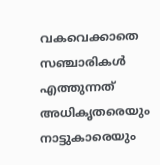വകവെക്കാതെ സഞ്ചാരികൾ എത്തുന്നത് അധികൃതരെയും നാട്ടുകാരെയും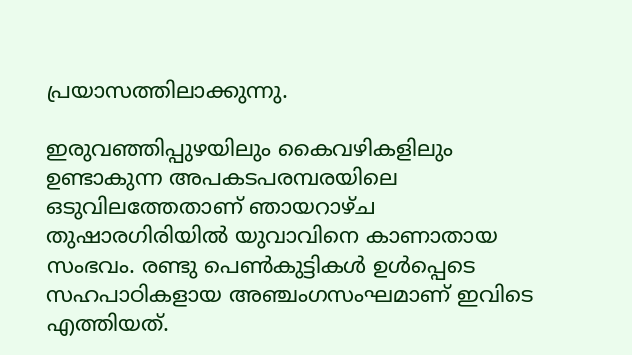പ്രയാസത്തിലാക്കുന്നു.

ഇരുവഞ്ഞിപ്പുഴയിലും കൈവഴികളിലും ഉണ്ടാകുന്ന അപകടപരമ്പരയിലെ ഒടുവിലത്തേതാണ് ഞായറാഴ്ച തുഷാരഗിരിയിൽ യുവാവിനെ കാണാതായ സംഭവം. രണ്ടു പെൺകുട്ടികൾ ഉൾപ്പെടെ സഹപാഠികളായ അഞ്ചംഗസംഘമാണ് ഇവിടെ എത്തിയത്.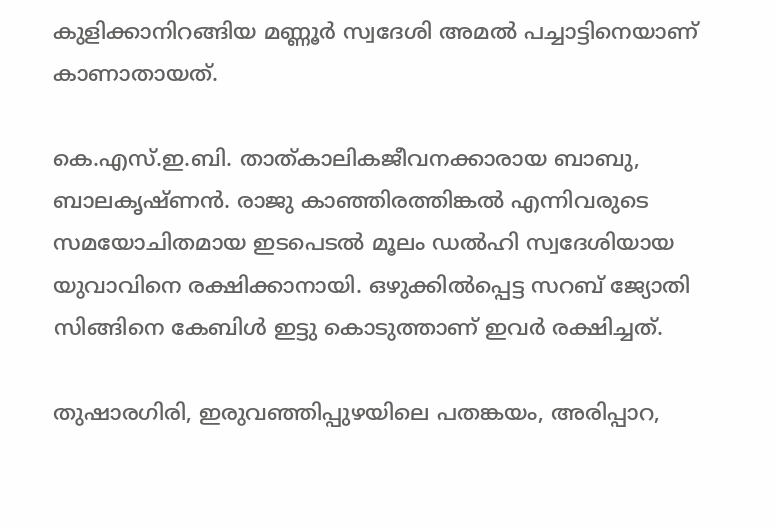കുളിക്കാനിറങ്ങിയ മണ്ണൂർ സ്വദേശി അമൽ പച്ചാട്ടിനെയാണ് കാണാതായത്.

കെ.എസ്.ഇ.ബി. താത്‌കാലികജീവനക്കാരായ ബാബു, ബാലകൃഷ്ണൻ. രാജു കാഞ്ഞിരത്തിങ്കൽ എന്നിവരുടെ സമയോചിതമായ ഇടപെടൽ മൂലം ഡൽഹി സ്വദേശിയായ യുവാവിനെ രക്ഷിക്കാനായി. ഒഴുക്കിൽപ്പെട്ട സറബ് ജ്യോതി സിങ്ങിനെ കേബിൾ ഇട്ടു കൊടുത്താണ് ഇവർ രക്ഷിച്ചത്.

തുഷാരഗിരി, ഇരുവഞ്ഞിപ്പുഴയിലെ പതങ്കയം, അരിപ്പാറ,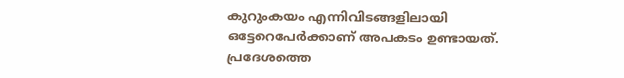കുറുംകയം എന്നിവിടങ്ങളിലായി ഒട്ടേറെപേർക്കാണ് അപകടം ഉണ്ടായത്. പ്രദേശത്തെ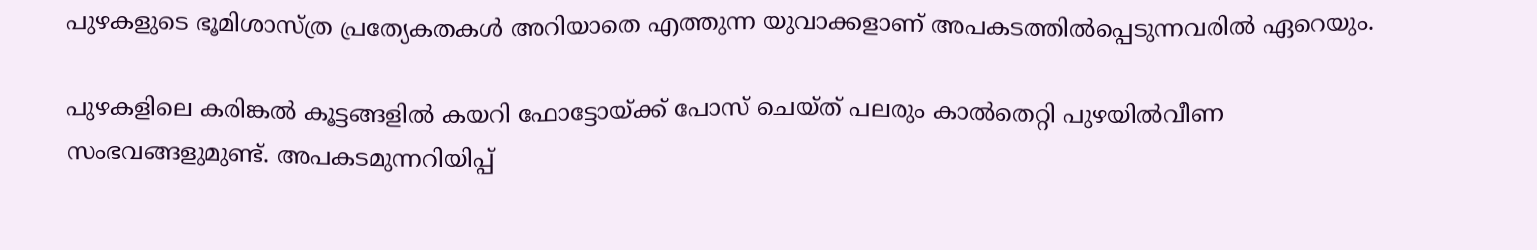പുഴകളുടെ ഭൂമിശാസ്ത്ര പ്രത്യേകതകൾ അറിയാതെ എത്തുന്ന യുവാക്കളാണ് അപകടത്തിൽപ്പെടുന്നവരിൽ ഏറെയും.

പുഴകളിലെ കരിങ്കൽ കൂട്ടങ്ങളിൽ കയറി ഫോട്ടോയ്ക്ക് പോസ് ചെയ്ത് പലരും കാൽതെറ്റി പുഴയിൽവീണ സംഭവങ്ങളുമുണ്ട്. അപകടമുന്നറിയിപ്പ്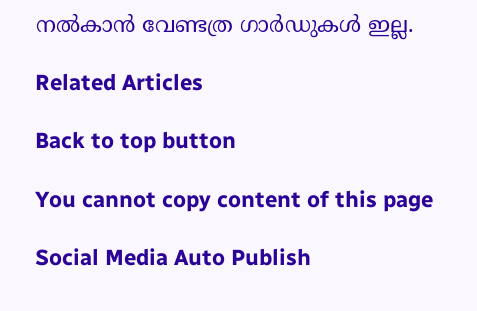നൽകാൻ വേണ്ടത്ര ഗാർഡുകൾ ഇല്ല.

Related Articles

Back to top button

You cannot copy content of this page

Social Media Auto Publish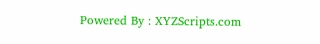Powered By : XYZScripts.com